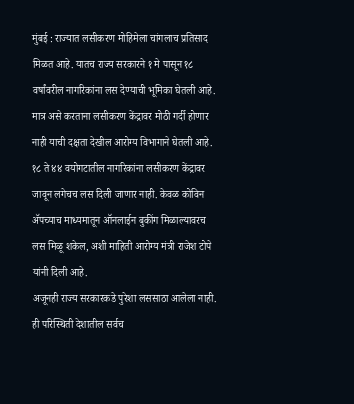मुंबई : राज्यात लसीकरण मोहिमेला चांगलाच प्रतिसाद मिळत आहे. यातच राज्य सरकारने १ मे पासून १८ वर्षांवरील नागरिकांना लस देण्याची भूमिका घेतली आहे. मात्र असे करताना लसीकरण केंद्रावर मोठी गर्दी होणार नाही याची दक्षता देखील आरोग्य विभागाने घेतली आहे. १८ ते ४४ वयोगटातील नागरिकांना लसीकरण केंद्रावर जावून लगेचच लस दिली जाणार नाही. केवळ कोविन ॲपच्याच माध्यमातून ऑनलाईन बुकींग मिळाल्यावरच लस मिळू शकेल, अशी माहिती आरोग्य मंत्री राजेश टोपे यांनी दिली आहे.
अजूनही राज्य सरकारकडे पुरेशा लससाठा आलेला नाही. ही परिस्थिती देशातील सर्वच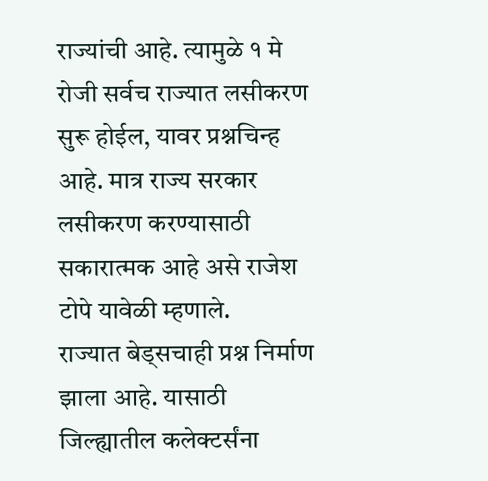राज्यांची आहे. त्यामुळे १ मे रोजी सर्वच राज्यात लसीकरण सुरू होईल, यावर प्रश्नचिन्ह आहे. मात्र राज्य सरकार लसीकरण करण्यासाठी सकारात्मक आहे असे राजेश टोपे यावेळी म्हणाले.
राज्यात बेड्सचाही प्रश्न निर्माण झाला आहे. यासाठी जिल्ह्यातील कलेक्टर्संना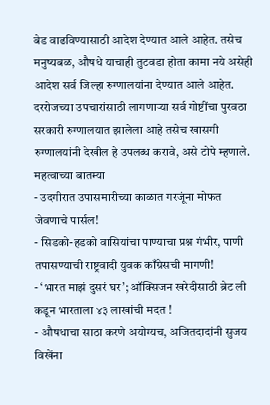बेड वाढविण्यासाठी आदेश देण्यात आले आहेत. तसेच मनुष्यबळ, औषधे याचाही तुटवडा होता कामा नये असेही आदेश सर्व जिल्हा रुग्णालयांना देण्यात आले आहेत. दररोजच्या उपचारांसाठी लागणाऱ्या सर्व गोष्टींचा पुरवठा सरकारी रुग्णालयात झालेला आहे तसेच खासगी रुग्णालयांनी देखील हे उपलब्ध करावे, असे टोपे म्हणाले.
महत्वाच्या बातम्या
- उदगीरात उपासमारीच्या काळात गरजूंना मोफत जेवणाचे पार्सल!
- सिडको-हडको वासियांचा पाण्याचा प्रश्न गंभीर, पाणी तपासण्याची राष्ट्रवादी युवक काँग्रेसची मागणी!
- ‘भारत माझं दुसरं घर’; ऑक्सिजन खरेदीसाठी ब्रेट ली कडून भारताला ४३ लाखांची मदत !
- औषधाचा साठा करणे अयोग्यच, अजितदादांनी सुजय विखेंना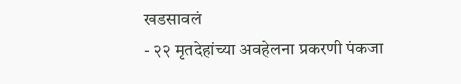खडसावलं
- २२ मृतदेहांच्या अवहेलना प्रकरणी पंकजा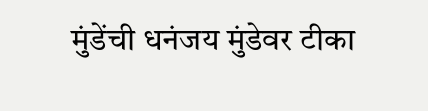मुंडेंची धनंजय मुंडेवर टीका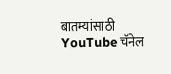बातम्यांसाठी YouTube चॅनेल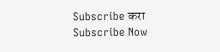Subscribe करा
Subscribe Now